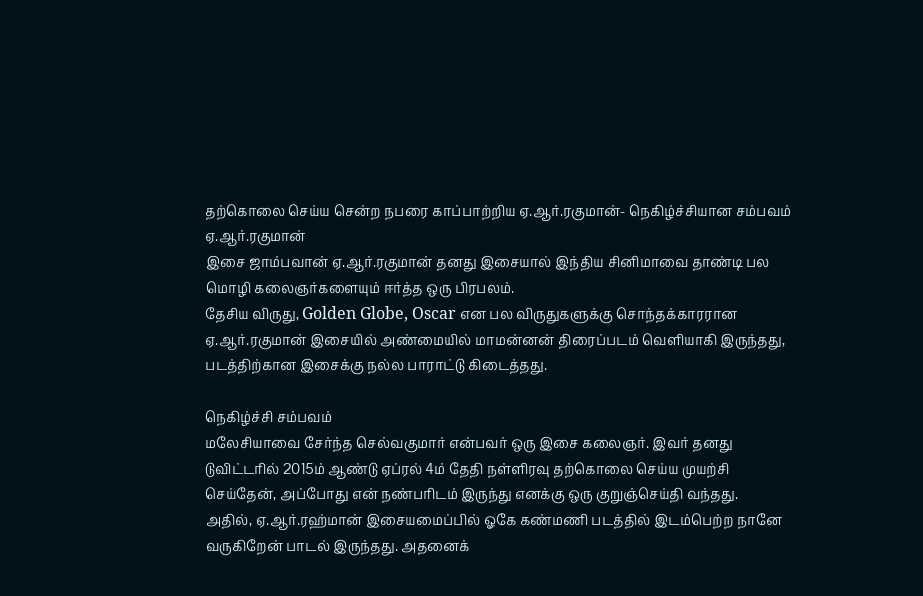தற்கொலை செய்ய சென்ற நபரை காப்பாற்றிய ஏ.ஆர்.ரகுமான்- நெகிழ்ச்சியான சம்பவம்
ஏ.ஆர்.ரகுமான்
இசை ஜாம்பவான் ஏ.ஆர்.ரகுமான் தனது இசையால் இந்திய சினிமாவை தாண்டி பல மொழி கலைஞர்களையும் ஈர்த்த ஒரு பிரபலம்.
தேசிய விருது, Golden Globe, Oscar என பல விருதுகளுக்கு சொந்தக்காரரான ஏ.ஆர்.ரகுமான் இசையில் அண்மையில் மாமன்னன் திரைப்படம் வெளியாகி இருந்தது, படத்திற்கான இசைக்கு நல்ல பாராட்டு கிடைத்தது.

நெகிழ்ச்சி சம்பவம்
மலேசியாவை சேர்ந்த செல்வகுமார் என்பவர் ஒரு இசை கலைஞர். இவர் தனது டுவிட்டரில் 2015ம் ஆண்டு ஏப்ரல் 4ம் தேதி நள்ளிரவு தற்கொலை செய்ய முயற்சி செய்தேன், அப்போது என் நண்பரிடம் இருந்து எனக்கு ஒரு குறுஞ்செய்தி வந்தது.
அதில், ஏ.ஆர்.ரஹ்மான் இசையமைப்பில் ஓகே கண்மணி படத்தில் இடம்பெற்ற நானே வருகிறேன் பாடல் இருந்தது. அதனைக்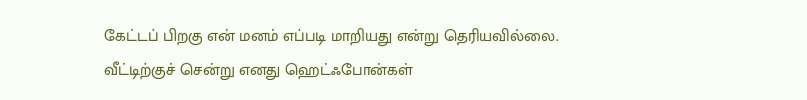கேட்டப் பிறகு என் மனம் எப்படி மாறியது என்று தெரியவில்லை.
வீட்டிற்குச் சென்று எனது ஹெட்ஃபோன்கள்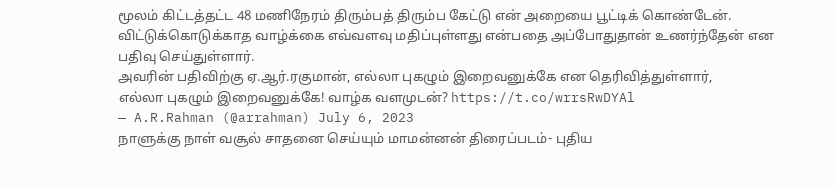மூலம் கிட்டத்தட்ட 48 மணிநேரம் திரும்பத் திரும்ப கேட்டு என் அறையை பூட்டிக் கொண்டேன்.
விட்டுக்கொடுக்காத வாழ்க்கை எவ்வளவு மதிப்புள்ளது என்பதை அப்போதுதான் உணர்ந்தேன் என பதிவு செய்துள்ளார்.
அவரின் பதிவிற்கு ஏ.ஆர்.ரகுமான், எல்லா புகழும் இறைவனுக்கே என தெரிவித்துள்ளார்,
எல்லா புகழும் இறைவனுக்கே! வாழ்க வளமுடன்? https://t.co/wrrsRwDYAl
— A.R.Rahman (@arrahman) July 6, 2023
நாளுக்கு நாள் வசூல் சாதனை செய்யும் மாமன்னன் திரைப்படம்- புதிய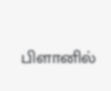பிளானில்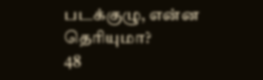படக்குழு, என்ன தெரியுமா?
48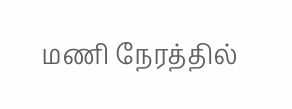மணி நேரத்தில்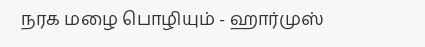நரக மழை பொழியும் - ஹார்முஸ்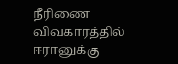நீரிணை விவகாரத்தில் ஈரானுக்கு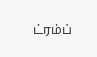ட்ரம்ப்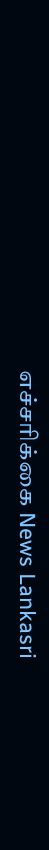எச்சரிக்கை News Lankasri